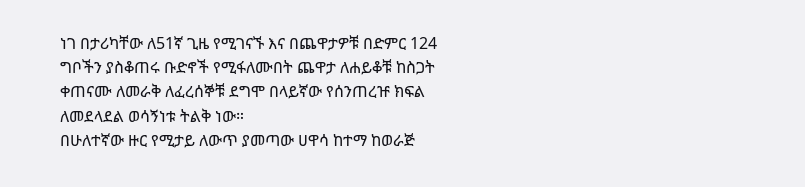ነገ በታሪካቸው ለ51ኛ ጊዜ የሚገናኙ እና በጨዋታዎቹ በድምር 124 ግቦችን ያስቆጠሩ ቡድኖች የሚፋለሙበት ጨዋታ ለሐይቆቹ ከስጋት ቀጠናሙ ለመራቅ ለፈረሰኞቹ ደግሞ በላይኛው የሰንጠረዡ ክፍል ለመደላደል ወሳኝነቱ ትልቅ ነው።
በሁለተኛው ዙር የሚታይ ለውጥ ያመጣው ሀዋሳ ከተማ ከወራጅ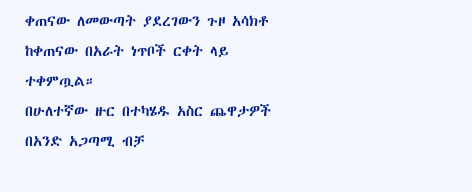ቀጠናው ለመውጣት ያደረገውን ጉዞ አሳክቶ ከቀጠናው በአራት ነጥቦች ርቀት ላይ ተቀምጧል።
በሁለተኛው ዙር በተካሄዱ አስር ጨዋታዎች በአንድ አጋጣሚ ብቻ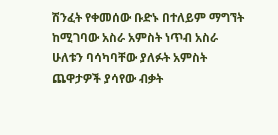ሽንፈት የቀመሰው ቡድኑ በተለይም ማግኘት ከሚገባው አስራ አምስት ነጥብ አስራ ሁለቱን ባሳካባቸው ያለፉት አምስት ጨዋታዎች ያሳየው ብቃት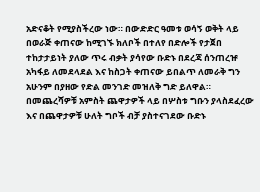አድናቆት የሚያስችረው ነው። በውድድር ዓመቱ ወሳኝ ወቅት ላይ በወራጅ ቀጠናው ከሚገኙ ክለቦች በተለየ በድሎች የታጀበ ተከታታይነት ያለው ጥሩ ብቃት ያሳየው ቡድኑ በደረጃ ሰንጠረዡ አካፋይ ለመደላደል እና ከስጋት ቀጠናው ይበልጥ ለመራቅ ግን አሁንም በያዘው የድል መንገድ መዝለቅ ግድ ይለዋል።
በመጨረሻዎቹ አምስት ጨዋታዎች ላይ በሦስቱ ግቡን ያላስደፈረው እና በጨዋታዎቹ ሁለት ግቦች ብቻ ያስተናገደው ቡድኑ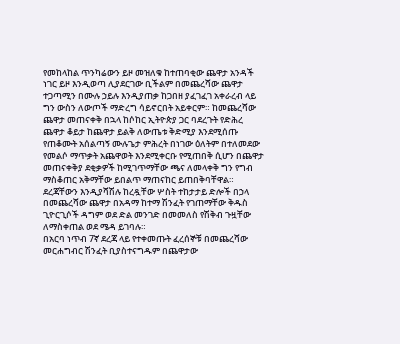የመከላከል ጥንካሬውን ይዞ መዝለቁ ከተጠባቂው ጨዋታ አንዳች ነገር ይዞ እንዲወጣ ሊያደርገው ቢችልም በመጨረሻው ጨዋታ ተጋጣሚን በሙሉ ኃይሉ እንዲያጠቃ ከጋበዘ ያፈገፈገ አቀራረብ ላይ ግን ውስን ለውጦች ማድረግ ሳይኖርበት አይቀርም። ከመጨረሻው ጨዋታ መጠናቀቅ በኋላ ከሶከር ኢትዮጵያ ጋር ባደረጉት የድሕረ ጨዋታ ቆይታ ከጨዋታ ይልቅ ለውጤቱ ቅድሚያ እንደሚሰጡ የጠቆሙት አሰልጣኝ ሙሉጌታ ምሕረት በነገው ዕለትም በተለመደው የመልሶ ማጥቃት አጨዋወት እንደሚቀርቡ የሚጠበቅ ሲሆን በጨዋታ መጠናቀቅያ ደቂቃዎች ከሚገጥማቸው ጫና ለመላቀቅ ግን የግብ ማስቆጠር አቅማቸው ይበልጥ ማጠናከር ይጠበቅባቸዋል።
ደረጃቸውን እንዲያሻሽሉ ከረዷቸው ሦስት ተከታታይ ድሎች በኃላ በመጨረሻው ጨዋታ በአዳማ ከተማ ሽንፈት የገጠማቸው ቅዱስ ጊዮርጊሶች ዳግም ወደ ድል መንገድ በመመለስ የሽቅብ ጉዟቸው ለማስቀጠል ወደ ሜዳ ይገባሉ።
በአርባ ነጥብ 7ኛ ደረጃ ላይ የተቀመጡት ፈረሰኞቹ በመጨረሻው መርሐግብር ሽንፈት ቢያስተናግዱም በጨዋታው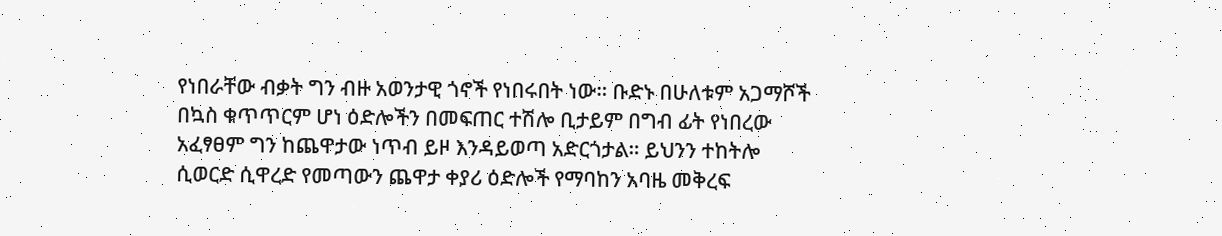የነበራቸው ብቃት ግን ብዙ አወንታዊ ጎኖች የነበሩበት ነው። ቡድኑ በሁለቱም አጋማሾች በኳስ ቁጥጥርም ሆነ ዕድሎችን በመፍጠር ተሽሎ ቢታይም በግብ ፊት የነበረው አፈፃፀም ግን ከጨዋታው ነጥብ ይዞ እንዳይወጣ አድርጎታል። ይህንን ተከትሎ ሲወርድ ሲዋረድ የመጣውን ጨዋታ ቀያሪ ዕድሎች የማባከን አባዜ መቅረፍ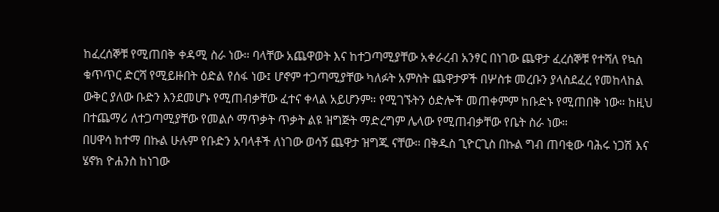ከፈረሰኞቹ የሚጠበቅ ቀዳሚ ስራ ነው። ባላቸው አጨዋወት እና ከተጋጣሚያቸው አቀራረብ አንፃር በነገው ጨዋታ ፈረሰኞቹ የተሻለ የኳስ ቁጥጥር ድርሻ የሚይዙበት ዕድል የሰፋ ነው፤ ሆኖም ተጋጣሚያቸው ካለፉት አምስት ጨዋታዎች በሦስቱ መረቡን ያላስደፈረ የመከላከል ውቅር ያለው ቡድን እንደመሆኑ የሚጠብቃቸው ፈተና ቀላል አይሆንም። የሚገኙትን ዕድሎች መጠቀምም ከቡድኑ የሚጠበቅ ነው። ከዚህ በተጨማሪ ለተጋጣሚያቸው የመልሶ ማጥቃት ጥቃት ልዩ ዝግጅት ማድረግም ሌላው የሚጠብቃቸው የቤት ስራ ነው።
በሀዋሳ ከተማ በኩል ሁሉም የቡድን አባላቶች ለነገው ወሳኝ ጨዋታ ዝግጁ ናቸው። በቅዱስ ጊዮርጊስ በኩል ግብ ጠባቂው ባሕሩ ነጋሽ እና ሄኖክ ዮሐንስ ከነገው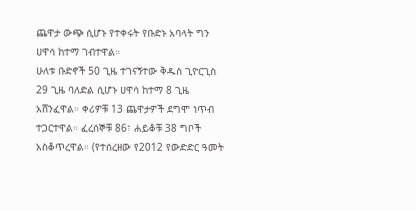ጨዋታ ውጭ ሲሆኑ የተቀሩት የቡድኑ አባላት ግን ሀዋሳ ከተማ ገብተዋል።
ሁለቱ ቡድኖች 50 ጊዜ ተገናኝተው ቅዱስ ጊዮርጊስ 29 ጊዜ ባለድል ሲሆኑ ሀዋሳ ከተማ 8 ጊዜ አሸንፈዋል። ቀሪዎቹ 13 ጨዋታዎች ደግሞ ነጥብ ተጋርተዋል። ፈረሰኞቹ 86፣ ሐይቆቹ 38 ግቦች አስቆጥረዋል። (የተሰረዘው የ2012 የውድድር ዓመት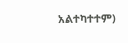አልተካተተም)